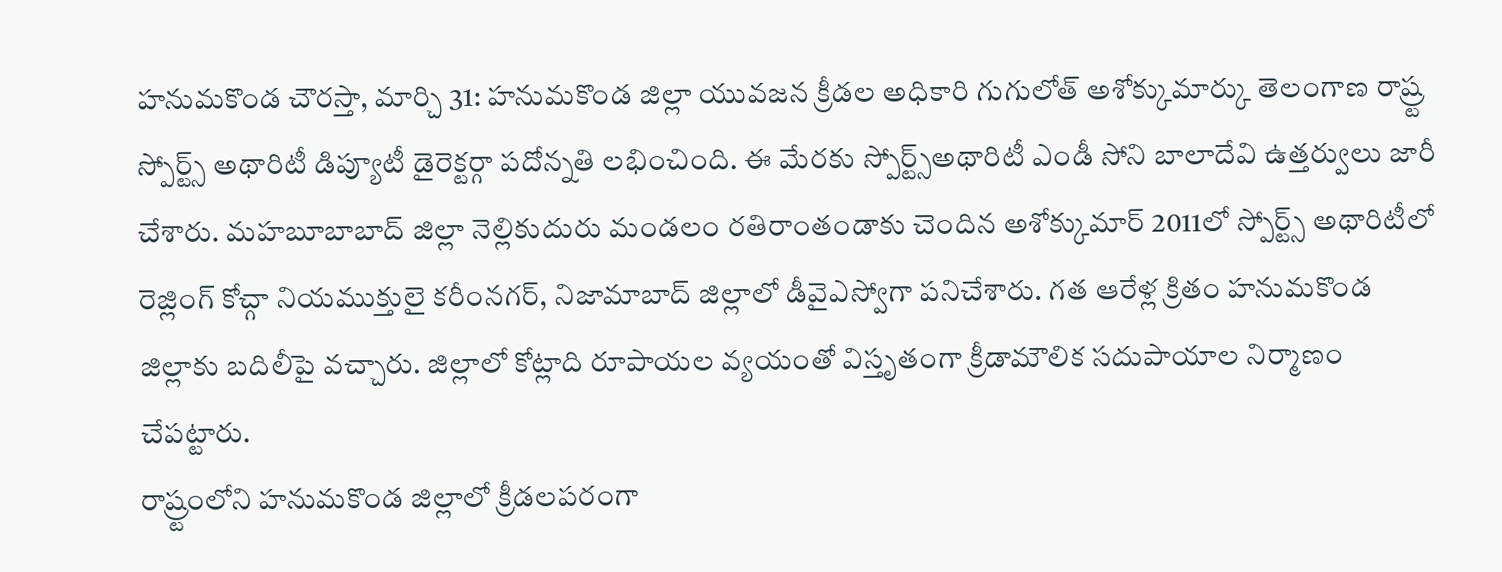హనుమకొండ చౌరస్తా, మార్చి 31: హనుమకొండ జిల్లా యువజన క్రీడల అధికారి గుగులోత్ అశోక్కుమార్కు తెలంగాణ రాష్ర్ట స్పోర్ట్స్ అథారిటీ డిప్యూటీ డైరెక్టర్గా పదోన్నతి లభించింది. ఈ మేరకు స్పోర్ట్స్అథారిటీ ఎండీ సోని బాలాదేవి ఉత్తర్వులు జారీ చేశారు. మహబూబాబాద్ జిల్లా నెల్లికుదురు మండలం రతిరాంతండాకు చెందిన అశోక్కుమార్ 2011లో స్పోర్ట్స్ అథారిటీలో రెజ్లింగ్ కోచ్గా నియముక్తులై కరీంనగర్, నిజామాబాద్ జిల్లాలో డీవైఎస్వోగా పనిచేశారు. గత ఆరేళ్ల క్రితం హనుమకొండ జిల్లాకు బదిలీపై వచ్చారు. జిల్లాలో కోట్లాది రూపాయల వ్యయంతో విస్తృతంగా క్రీడామౌలిక సదుపాయాల నిర్మాణం చేపట్టారు.
రాష్ర్టంలోని హనుమకొండ జిల్లాలో క్రీడలపరంగా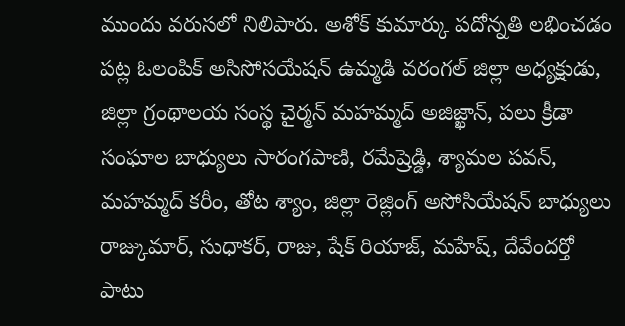ముందు వరుసలో నిలిపారు. అశోక్ కుమార్కు పదోన్నతి లభించడం పట్ల ఓలంపిక్ అసిసోసయేషన్ ఉమ్మడి వరంగల్ జిల్లా అధ్యక్షుడు, జిల్లా గ్రంథాలయ సంస్థ చైర్మన్ మహమ్మద్ అజిజ్ఖాన్, పలు క్రీడా సంఘాల బాధ్యులు సారంగపాణి, రమేష్రెడ్డి, శ్యామల పవన్, మహమ్మద్ కరీం, తోట శ్యాం, జిల్లా రెజ్లింగ్ అసోసియేషన్ బాధ్యులు రాజ్కుమార్, సుధాకర్, రాజు, షేక్ రియాజ్, మహేష్, దేవేందర్తో పాటు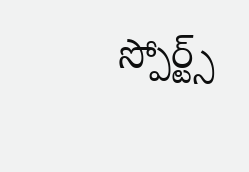స్పోర్ట్స్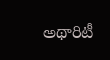అథారిటీ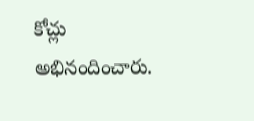కోచ్లు అభినందించారు.